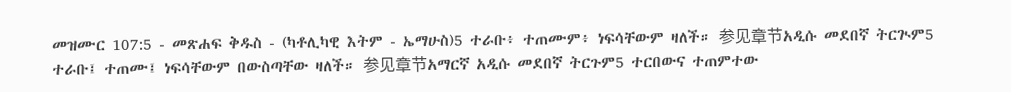መዝሙር 107:5 - መጽሐፍ ቅዱስ - (ካቶሊካዊ እትም - ኤማሁስ)5 ተራቡ፥ ተጠሙም፥ ነፍሳቸውም ዛለች። 参见章节አዲሱ መደበኛ ትርጒም5 ተራቡ፤ ተጠሙ፤ ነፍሳቸውም በውስጣቸው ዛለች። 参见章节አማርኛ አዲሱ መደበኛ ትርጉም5 ተርበውና ተጠምተው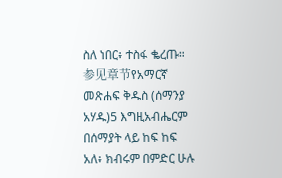ስለ ነበር፥ ተስፋ ቈረጡ። 参见章节የአማርኛ መጽሐፍ ቅዱስ (ሰማንያ አሃዱ)5 እግዚአብሔርም በሰማያት ላይ ከፍ ከፍ አለ፥ ክብሩም በምድር ሁሉ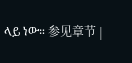ላይ ነው። 参见章节 |